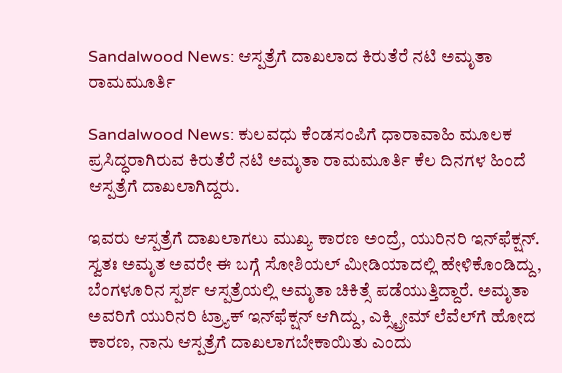Sandalwood News: ಆಸ್ಪತ್ರೆಗೆ ದಾಖಲಾದ ಕಿರುತೆರೆ ನಟಿ ಅಮೃತಾ ರಾಮಮೂರ್ತಿ

Sandalwood News: ಕುಲವಧು ಕೆಂಡಸಂಪಿಗೆ ಧಾರಾವಾಹಿ ಮೂಲಕ ಪ್ರಸಿದ್ಧರಾಗಿರುವ ಕಿರುತೆರೆ ನಟಿ ಅಮೃತಾ ರಾಮಮೂರ್ತಿ ಕೆಲ ದಿನಗಳ ಹಿಂದೆ ಆಸ್ಪತ್ರೆಗೆ ದಾಖಲಾಗಿದ್ದರು.

ಇವರು ಆಸ್ಪತ್ರೆಗೆ ದಾಖಲಾಗಲು ಮುಖ್ಯ ಕಾರಣ ಅಂದ್ರೆ, ಯುರಿನರಿ ಇನ್‌ಫೆಕ್ಷನ್. ಸ್ವತಃ ಅಮೃತ ಅವರೇ ಈ ಬಗ್ಗೆ ಸೋಶಿಯಲ್ ಮೀಡಿಯಾದಲ್ಲಿ ಹೇಳಿಕೊಂಡಿದ್ದು, ಬೆಂಗಳೂರಿನ ಸ್ಪರ್ಶ ಆಸ್ಪತ್ರೆಯಲ್ಲಿ ಅಮೃತಾ ಚಿಕಿತ್ಸೆ ಪಡೆಯುತ್ತಿದ್ದಾರೆ. ಅಮೃತಾ ಅವರಿಗೆ ಯುರಿನರಿ ಟ್ರ್ಯಾಕ್ ಇನ್‌ಫೆಕ್ಷನ್ ಆಗಿದ್ದು, ಎಕ್ಸ್ಟ್ರೀಮ್ ಲೆವೆಲ್‌ಗೆ ಹೋದ ಕಾರಣ, ನಾನು ಆಸ್ಪತ್ರೆಗೆ ದಾಖಲಾಗಬೇಕಾಯಿತು ಎಂದು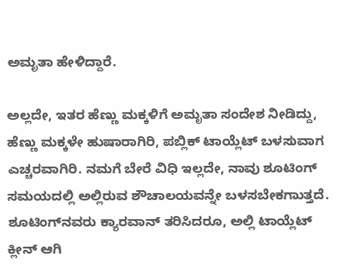ಅಮೃತಾ ಹೇಳಿದ್ದಾರೆ.

ಅಲ್ಲದೇ, ಇತರ ಹೆಣ್ಣು ಮಕ್ಕಳಿಗೆ ಅಮೃತಾ ಸಂದೇಶ ನೀಡಿದ್ದು, ಹೆಣ್ಣು ಮಕ್ಕಳೇ ಹುಷಾರಾಗಿರಿ, ಪಬ್ಲಿಕ್ ಟಾಯ್ಲೆಟ್ ಬಳಸುವಾಗ ಎಚ್ಚರವಾಗಿರಿ. ನಮಗೆ ಬೇರೆ ವಿಧಿ ಇಲ್ಲದೇ, ನಾವು ಶೂಟಿಂಗ್‌ ಸಮಯದಲ್ಲಿ ಅಲ್ಲಿರುವ ಶೌಚಾಲಯವನ್ನೇ ಬಳಸಬೇಕಗಾುತ್ತದೆ. ಶೂಟಿಂಗ್‌ನವರು ಕ್ಯಾರವಾನ್ ತರಿಸಿದರೂ, ಅಲ್ಲಿ ಟಾಯ್ಲೆಟ್ ಕ್ಲೀನ್ ಆಗಿ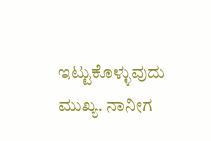ಇಟ್ಟುಕೊಳ್ಳುವುದು ಮುಖ್ಯ. ನಾನೀಗ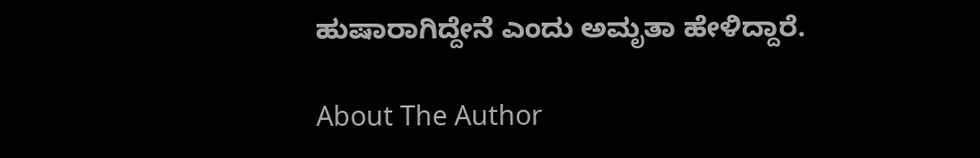ಹುಷಾರಾಗಿದ್ದೇನೆ ಎಂದು ಅಮೃತಾ ಹೇಳಿದ್ದಾರೆ.

About The Author